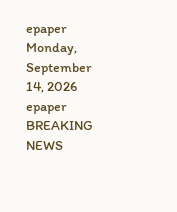epaper
Monday, September 14, 2026
epaper
BREAKING NEWS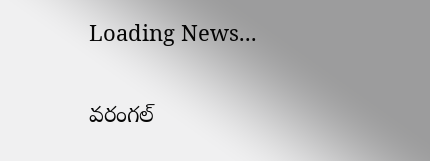Loading News...

వరంగల్‌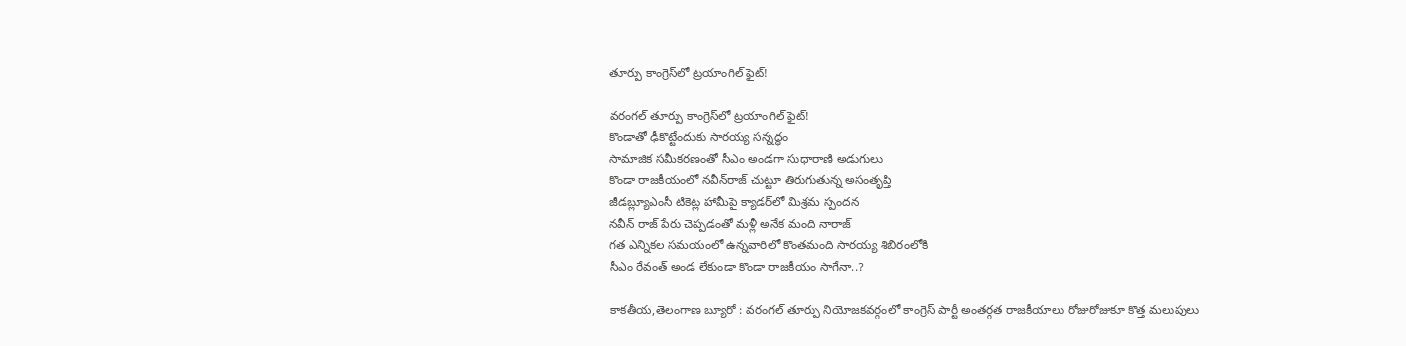తూర్పు కాంగ్రెస్‌లో ట్ర‌యాంగిల్ ఫైట్‌!

వరంగల్‌ తూర్పు కాంగ్రెస్‌లో ట్ర‌యాంగిల్ ఫైట్‌!
కొండాతో ఢీకొట్టేందుకు సార‌య్య స‌న్న‌ద్ధం
సామాజిక స‌మీక‌ర‌ణంతో సీఎం అండ‌గా సుధారాణి అడుగులు
కొండా రాజ‌కీయంలో నవీన్‌రాజ్‌ చుట్టూ తిరుగుతున్న అసంతృప్తి
జీడబ్ల్యూఎంసీ టికెట్ల హామీపై క్యాడ‌ర్‌లో మిశ్ర‌మ స్పంద‌న‌
న‌వీన్ రాజ్ పేరు చెప్ప‌డంతో మ‌ళ్లీ అనేక మంది నారాజ్‌
గ‌త ఎన్నిక‌ల స‌మ‌యంలో ఉన్నవారిలో కొంత‌మంది సార‌య్య శిబిరంలోకి
సీఎం రేవంత్‌ అండ లేకుండా కొండా రాజకీయం సాగేనా..?

కాక‌తీయ‌,తెలంగాణ బ్యూరో : వరంగల్‌ తూర్పు నియోజకవర్గంలో కాంగ్రెస్‌ పార్టీ అంతర్గత రాజకీయాలు రోజురోజుకూ కొత్త మలుపులు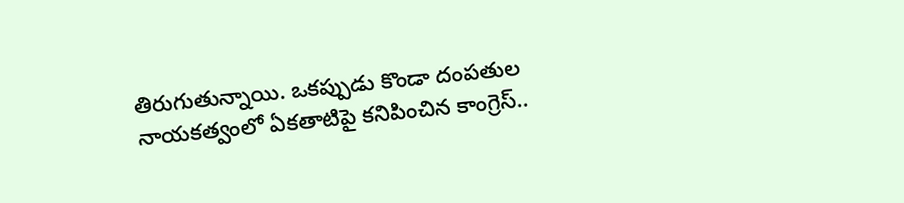తిరుగుతున్నాయి. ఒకప్పుడు కొండా దంపతుల నాయకత్వంలో ఏకతాటిపై కనిపించిన కాంగ్రెస్‌..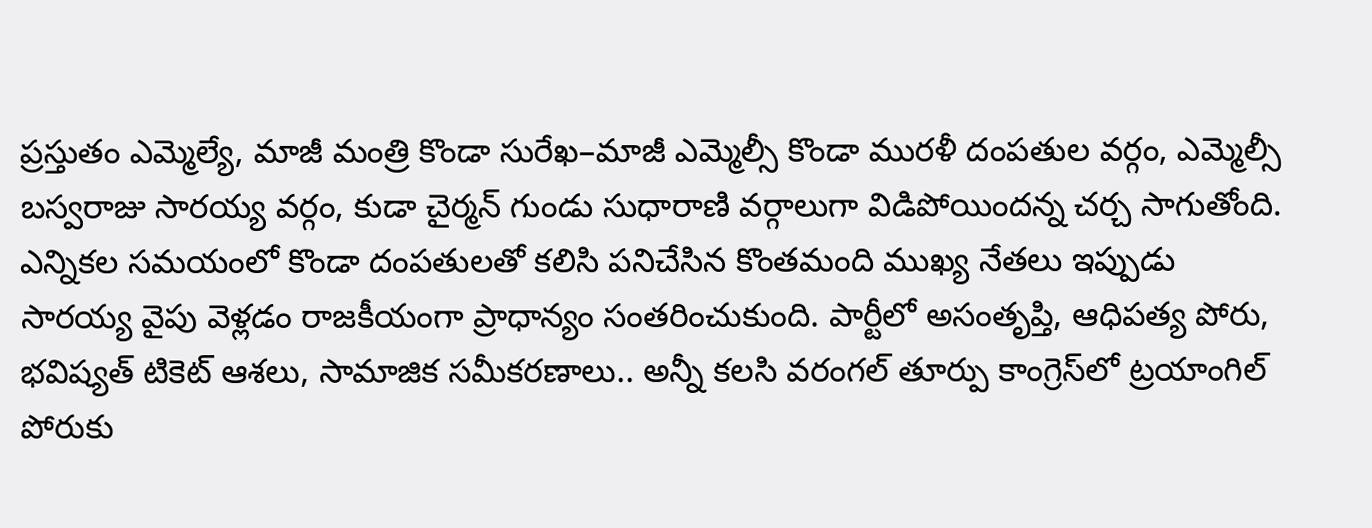ప్రస్తుతం ఎమ్మెల్యే, మాజీ మంత్రి కొండా సురేఖ–మాజీ ఎమ్మెల్సీ కొండా మురళీ దంపతుల వర్గం, ఎమ్మెల్సీ బస్వరాజు సారయ్య వర్గం, కుడా చైర్మన్‌ గుండు సుధారాణి వర్గాలుగా విడిపోయిందన్న చర్చ సాగుతోంది. ఎన్నికల సమయంలో కొండా దంపతులతో కలిసి పనిచేసిన కొంతమంది ముఖ్య నేతలు ఇప్పుడు సారయ్య వైపు వెళ్లడం రాజకీయంగా ప్రాధాన్యం సంతరించుకుంది. పార్టీలో అసంతృప్తి, ఆధిపత్య పోరు, భవిష్యత్‌ టికెట్‌ ఆశలు, సామాజిక సమీకరణాలు.. అన్నీ కలసి వరంగల్‌ తూర్పు కాంగ్రెస్‌లో ట్రయాంగిల్‌ పోరుకు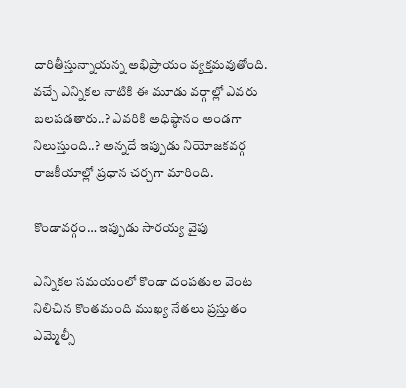దారితీస్తున్నాయన్న అభిప్రాయం వ్యక్తమవుతోంది. వచ్చే ఎన్నికల నాటికి ఈ మూడు వర్గాల్లో ఎవరు బలపడతారు..? ఎవరికి అధిష్ఠానం అండగా నిలుస్తుంది..? అన్నదే ఇప్పుడు నియోజకవర్గ రాజకీయాల్లో ప్రధాన చర్చగా మారింది.

కొండావ‌ర్గం… ఇప్పుడు సారయ్య వైపు

ఎన్నికల సమయంలో కొండా దంపతుల వెంట నిలిచిన కొంతమంది ముఖ్య నేతలు ప్రస్తుతం ఎమ్మెల్సీ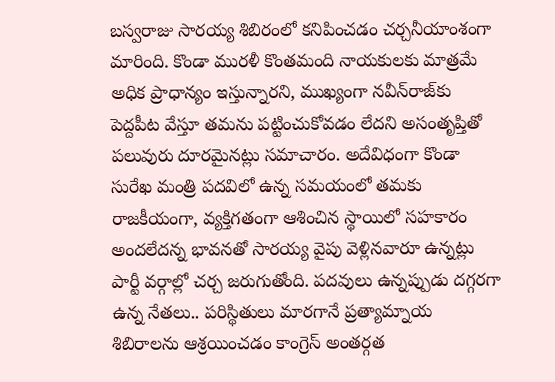బస్వరాజు సారయ్య శిబిరంలో కనిపించడం చర్చనీయాంశంగా మారింది. కొండా మురళీ కొంతమంది నాయకులకు మాత్రమే అధిక ప్రాధాన్యం ఇస్తున్నారని, ముఖ్యంగా నవీన్‌రాజ్‌కు పెద్దపీట వేస్తూ తమను పట్టించుకోవడం లేదని అసంతృప్తితో పలువురు దూరమైనట్లు సమాచారం. అదేవిధంగా కొండా సురేఖ మంత్రి పదవిలో ఉన్న సమయంలో తమకు రాజకీయంగా, వ్యక్తిగతంగా ఆశించిన స్థాయిలో సహకారం అందలేదన్న భావనతో సారయ్య వైపు వెళ్లినవారూ ఉన్నట్లు పార్టీ వర్గాల్లో చర్చ జరుగుతోంది. పదవులు ఉన్నప్పుడు దగ్గరగా ఉన్న నేతలు.. పరిస్థితులు మారగానే ప్రత్యామ్నాయ శిబిరాలను ఆశ్రయించడం కాంగ్రెస్‌ అంతర్గత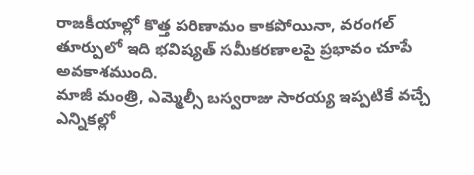రాజకీయాల్లో కొత్త పరిణామం కాకపోయినా, వరంగల్‌ తూర్పులో ఇది భవిష్యత్‌ సమీకరణాలపై ప్రభావం చూపే అవకాశముంది.
మాజీ మంత్రి, ఎమ్మెల్సీ బస్వరాజు సారయ్య ఇప్పటికే వచ్చే ఎన్నికల్లో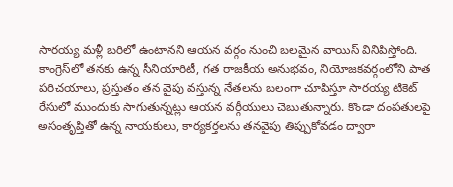సార‌య్య‌ మళ్లీ బరిలో ఉంటానని ఆయ‌న వ‌ర్గం నుంచి బ‌ల‌మైన వాయిస్ వినిపిస్తోంది. కాంగ్రెస్‌లో తనకు ఉన్న సీనియారిటీ, గత రాజకీయ అనుభవం, నియోజకవర్గంలోని పాత పరిచయాలు, ప్రస్తుతం తన వైపు వస్తున్న నేతలను బలంగా చూపిస్తూ సారయ్య టికెట్‌ రేసులో ముందుకు సాగుతున్నట్లు ఆయన వర్గీయులు చెబుతున్నారు. కొండా దంపతులపై అసంతృప్తితో ఉన్న నాయకులు, కార్యకర్తలను తనవైపు తిప్పుకోవడం ద్వారా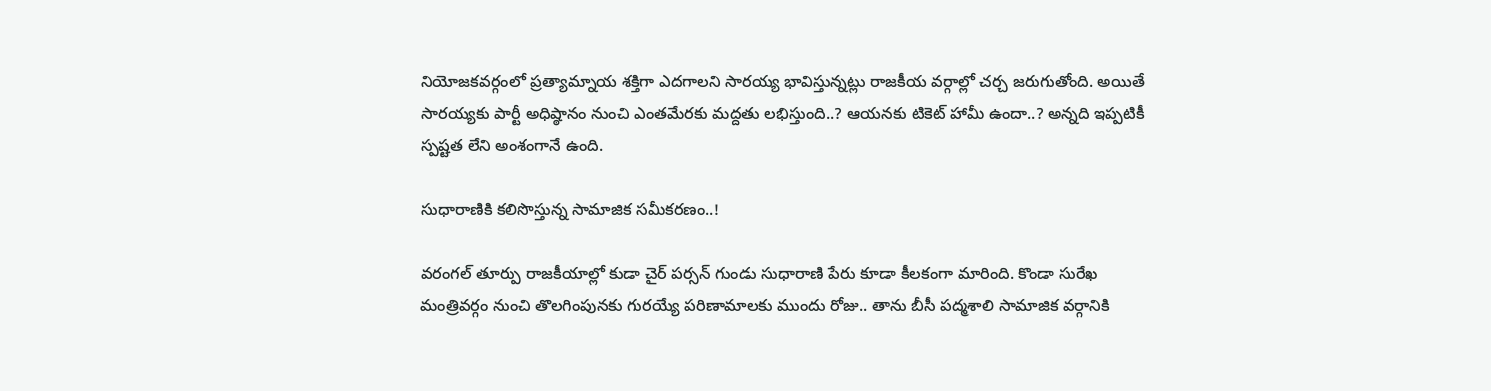నియోజకవర్గంలో ప్రత్యామ్నాయ శక్తిగా ఎదగాలని సారయ్య భావిస్తున్నట్లు రాజకీయ వర్గాల్లో చర్చ జరుగుతోంది. అయితే సారయ్యకు పార్టీ అధిష్ఠానం నుంచి ఎంతమేరకు మద్దతు లభిస్తుంది..? ఆయనకు టికెట్‌ హామీ ఉందా..? అన్నది ఇప్పటికీ స్పష్టత లేని అంశంగానే ఉంది.

సుధారాణికి క‌లిసొస్తున్న సామాజిక స‌మీక‌ర‌ణం..!

వరంగల్‌ తూర్పు రాజకీయాల్లో కుడా చైర్ ప‌ర్స‌న్‌ గుండు సుధారాణి పేరు కూడా కీలకంగా మారింది. కొండా సురేఖ మంత్రివర్గం నుంచి తొలగింపునకు గురయ్యే పరిణామాలకు ముందు రోజు.. తాను బీసీ పద్మశాలి సామాజిక వర్గానికి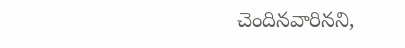చెందినవారినని,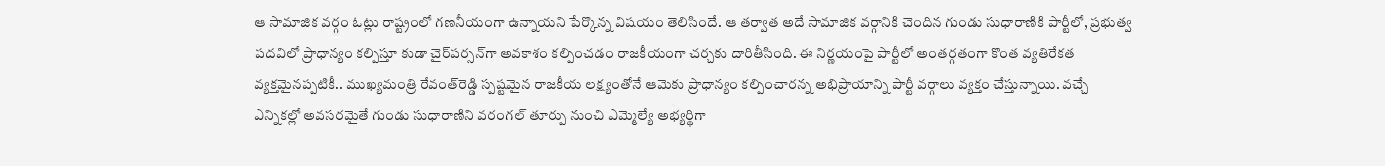ఆ సామాజిక వర్గం ఓట్లు రాష్ట్రంలో గణనీయంగా ఉన్నాయని పేర్కొన్న విషయం తెలిసిందే. ఆ తర్వాత అదే సామాజిక వర్గానికి చెందిన గుండు సుధారాణికి పార్టీలో, ప్రభుత్వ పదవిలో ప్రాధాన్యం కల్పిస్తూ కుడా చైర్‌పర్సన్‌గా అవకాశం కల్పించడం రాజకీయంగా చర్చకు దారితీసింది. ఈ నిర్ణయంపై పార్టీలో అంతర్గతంగా కొంత వ్యతిరేకత వ్యక్తమైనప్పటికీ.. ముఖ్యమంత్రి రేవంత్‌రెడ్డి స్పష్టమైన రాజకీయ లక్ష్యంతోనే ఆమెకు ప్రాధాన్యం కల్పించారన్న అభిప్రాయాన్ని పార్టీ వర్గాలు వ్యక్తం చేస్తున్నాయి. వచ్చే ఎన్నికల్లో అవసరమైతే గుండు సుధారాణిని వరంగల్‌ తూర్పు నుంచి ఎమ్మెల్యే అభ్యర్థిగా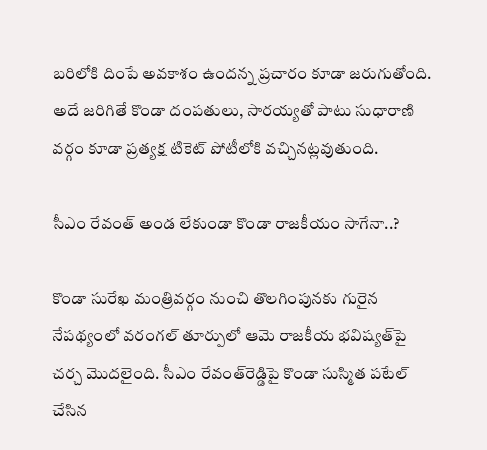బరిలోకి దింపే అవకాశం ఉందన్న ప్రచారం కూడా జరుగుతోంది. అదే జరిగితే కొండా దంపతులు, సారయ్యతో పాటు సుధారాణి వర్గం కూడా ప్రత్యక్ష టికెట్‌ పోటీలోకి వచ్చినట్లవుతుంది.

సీఎం రేవంత్‌ అండ లేకుండా కొండా రాజకీయం సాగేనా..?

కొండా సురేఖ మంత్రివర్గం నుంచి తొలగింపునకు గురైన నేపథ్యంలో వరంగల్‌ తూర్పులో ఆమె రాజకీయ భవిష్యత్‌పై చర్చ మొదలైంది. సీఎం రేవంత్‌రెడ్డిపై కొండా సుస్మిత పటేల్‌ చేసిన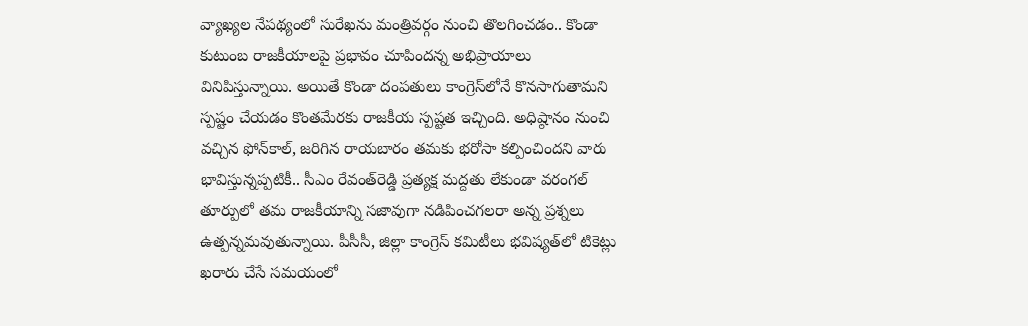వ్యాఖ్యల నేపథ్యంలో సురేఖను మంత్రివర్గం నుంచి తొలగించడం.. కొండా కుటుంబ రాజకీయాలపై ప్రభావం చూపిందన్న అభిప్రాయాలు వినిపిస్తున్నాయి. అయితే కొండా దంపతులు కాంగ్రెస్‌లోనే కొనసాగుతామని స్పష్టం చేయడం కొంతమేరకు రాజకీయ స్పష్టత ఇచ్చింది. అధిష్ఠానం నుంచి వచ్చిన ఫోన్‌కాల్‌, జరిగిన రాయబారం తమకు భరోసా కల్పించిందని వారు భావిస్తున్నప్పటికీ.. సీఎం రేవంత్‌రెడ్డి ప్రత్యక్ష మద్దతు లేకుండా వరంగల్‌ తూర్పులో తమ రాజకీయాన్ని సజావుగా నడిపించగలరా అన్న ప్రశ్నలు ఉత్పన్నమవుతున్నాయి. పీసీసీ, జిల్లా కాంగ్రెస్‌ కమిటీలు భవిష్యత్‌లో టికెట్లు ఖరారు చేసే సమయంలో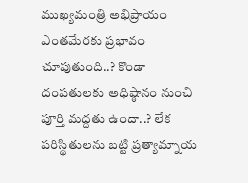ముఖ్యమంత్రి అభిప్రాయం ఎంతమేరకు ప్రభావం చూపుతుంది..? కొండా దంపతులకు అధిష్ఠానం నుంచి పూర్తి మద్దతు ఉందా..? లేక పరిస్థితులను బట్టి ప్రత్యామ్నాయ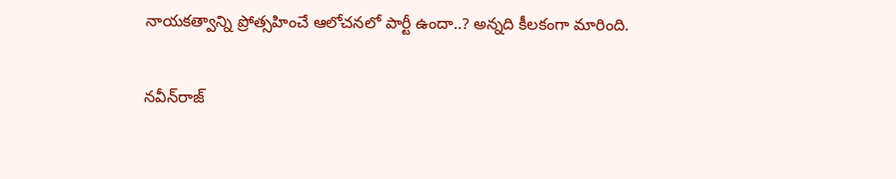నాయకత్వాన్ని ప్రోత్సహించే ఆలోచనలో పార్టీ ఉందా..? అన్నది కీలకంగా మారింది.

నవీన్‌రాజ్‌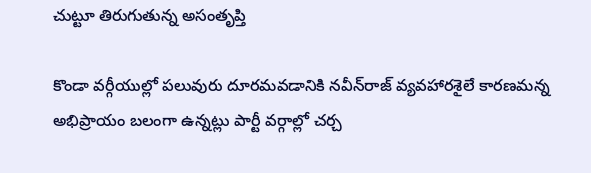చుట్టూ తిరుగుతున్న అసంతృప్తి

కొండా వర్గీయుల్లో పలువురు దూరమవడానికి నవీన్‌రాజ్‌ వ్యవహారశైలే కారణమన్న అభిప్రాయం బలంగా ఉన్నట్లు పార్టీ వర్గాల్లో చర్చ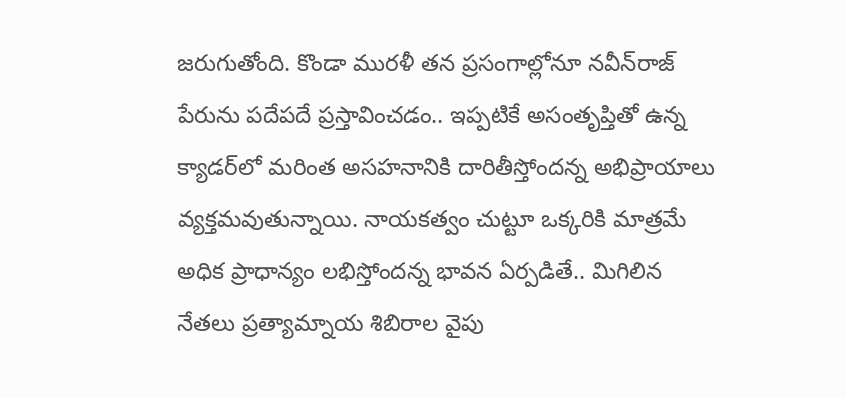జరుగుతోంది. కొండా మురళీ తన ప్రసంగాల్లోనూ నవీన్‌రాజ్‌ పేరును పదేపదే ప్రస్తావించడం.. ఇప్పటికే అసంతృప్తితో ఉన్న క్యాడర్‌లో మరింత అసహనానికి దారితీస్తోందన్న అభిప్రాయాలు వ్యక్తమవుతున్నాయి. నాయకత్వం చుట్టూ ఒక్కరికి మాత్రమే అధిక ప్రాధాన్యం లభిస్తోందన్న భావన ఏర్పడితే.. మిగిలిన నేతలు ప్రత్యామ్నాయ శిబిరాల వైపు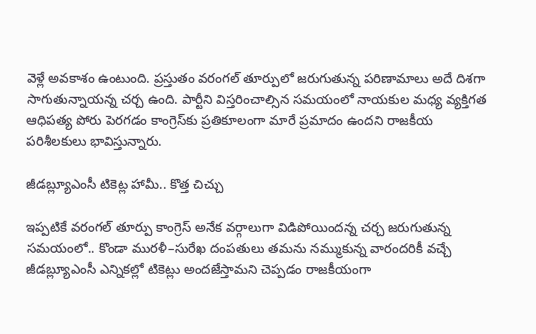వెళ్లే అవకాశం ఉంటుంది. ప్రస్తుతం వరంగల్‌ తూర్పులో జరుగుతున్న పరిణామాలు అదే దిశగా సాగుతున్నాయన్న చర్చ ఉంది. పార్టీని విస్తరించాల్సిన సమయంలో నాయకుల మధ్య వ్యక్తిగత ఆధిపత్య పోరు పెరగడం కాంగ్రెస్‌కు ప్రతికూలంగా మారే ప్రమాదం ఉందని రాజకీయ పరిశీలకులు భావిస్తున్నారు.

జీడబ్ల్యూఎంసీ టికెట్ల హామీ.. కొత్త చిచ్చు

ఇప్పటికే వరంగల్‌ తూర్పు కాంగ్రెస్‌ అనేక వర్గాలుగా విడిపోయిందన్న చర్చ జరుగుతున్న సమయంలో.. కొండా మురళీ–సురేఖ దంపతులు తమను నమ్ముకున్న వారందరికీ వచ్చే జీడబ్ల్యూఎంసీ ఎన్నికల్లో టికెట్లు అందజేస్తామని చెప్పడం రాజకీయంగా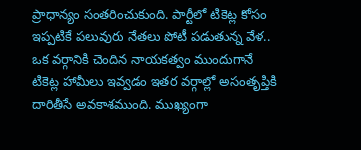ప్రాధాన్యం సంతరించుకుంది. పార్టీలో టికెట్ల కోసం ఇప్పటికే పలువురు నేతలు పోటీ పడుతున్న వేళ.. ఒక వర్గానికి చెందిన నాయకత్వం ముందుగానే టికెట్ల హామీలు ఇవ్వడం ఇతర వర్గాల్లో అసంతృప్తికి దారితీసే అవకాశముంది. ముఖ్యంగా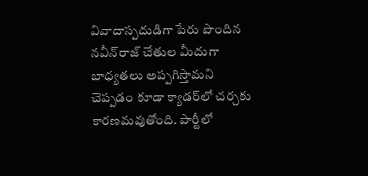వివాదాస్పదుడిగా పేరు పొందిన నవీన్‌రాజ్‌ చేతుల మీదుగా బాధ్యతలు అప్పగిస్తామని చెప్పడం కూడా క్యాడర్‌లో చర్చకు కారణమవుతోంది. పార్టీలో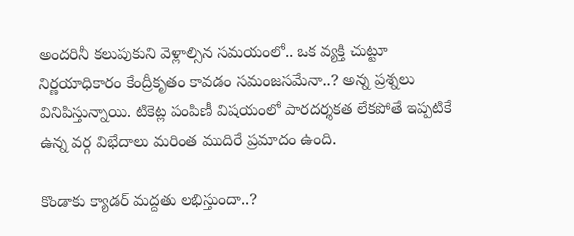అందరినీ కలుపుకుని వెళ్లాల్సిన సమయంలో.. ఒక వ్యక్తి చుట్టూ నిర్ణయాధికారం కేంద్రీకృతం కావడం సమంజసమేనా..? అన్న ప్రశ్నలు వినిపిస్తున్నాయి. టికెట్ల పంపిణీ విషయంలో పారదర్శకత లేకపోతే ఇప్పటికే ఉన్న వర్గ విభేదాలు మరింత ముదిరే ప్రమాదం ఉంది.

కొండాకు క్యాడర్‌ మద్దతు లభిస్తుందా..?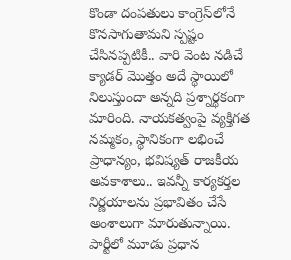కొండా దంపతులు కాంగ్రెస్‌లోనే కొనసాగుతామని స్పష్టం చేసినప్పటికీ.. వారి వెంట నడిచే క్యాడర్‌ మొత్తం అదే స్థాయిలో నిలుస్తుందా అన్నది ప్రశ్నార్థకంగా మారింది. నాయకత్వంపై వ్యక్తిగత నమ్మకం, స్థానికంగా లభించే ప్రాధాన్యం, భవిష్యత్‌ రాజకీయ అవకాశాలు.. ఇవన్నీ కార్యకర్తల నిర్ణయాలను ప్రభావితం చేసే అంశాలుగా మారుతున్నాయి. పార్టీలో మూడు ప్రధాన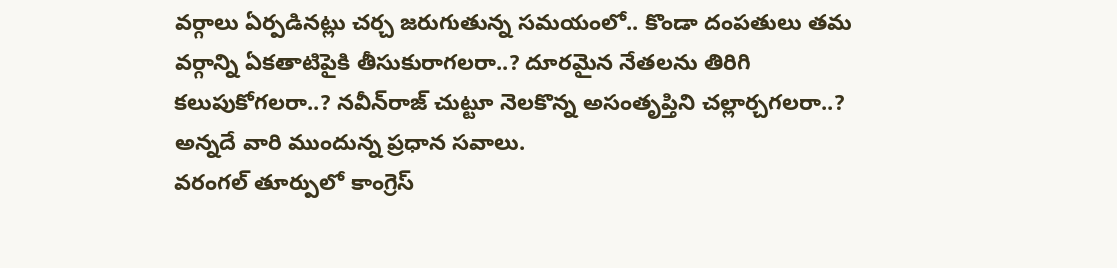వర్గాలు ఏర్పడినట్లు చర్చ జరుగుతున్న సమయంలో.. కొండా దంపతులు తమ వర్గాన్ని ఏకతాటిపైకి తీసుకురాగలరా..? దూరమైన నేతలను తిరిగి కలుపుకోగలరా..? నవీన్‌రాజ్‌ చుట్టూ నెలకొన్న అసంతృప్తిని చల్లార్చగలరా..? అన్నదే వారి ముందున్న ప్రధాన సవాలు.
వరంగల్‌ తూర్పులో కాంగ్రెస్‌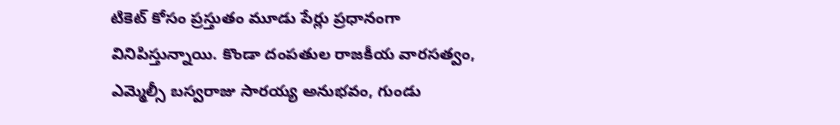టికెట్‌ కోసం ప్రస్తుతం మూడు పేర్లు ప్రధానంగా వినిపిస్తున్నాయి. కొండా దంపతుల రాజకీయ వారసత్వం, ఎమ్మెల్సీ బస్వరాజు సారయ్య అనుభవం, గుండు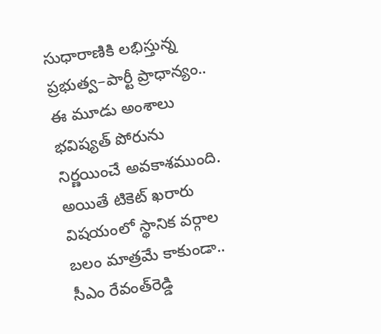సుధారాణికి లభిస్తున్న ప్రభుత్వ–పార్టీ ప్రాధాన్యం.. ఈ మూడు అంశాలు భవిష్యత్‌ పోరును నిర్ణయించే అవకాశముంది. అయితే టికెట్‌ ఖరారు విషయంలో స్థానిక వర్గాల బలం మాత్రమే కాకుండా.. సీఎం రేవంత్‌రెడ్డి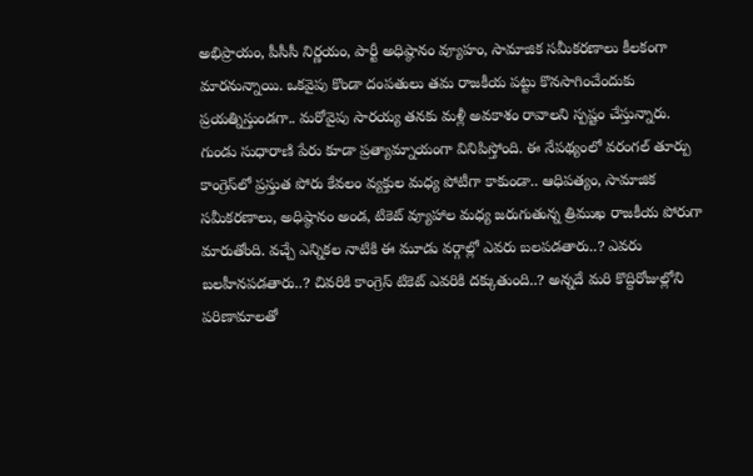అభిప్రాయం, పీసీసీ నిర్ణయం, పార్టీ అధిష్ఠానం వ్యూహం, సామాజిక సమీకరణాలు కీలకంగా మారనున్నాయి. ఒకవైపు కొండా దంపతులు తమ రాజకీయ పట్టు కొనసాగించేందుకు ప్రయత్నిస్తుండగా.. మరోవైపు సారయ్య తనకు మళ్లీ అవకాశం రావాలని స్పష్టం చేస్తున్నారు. గుండు సుధారాణి పేరు కూడా ప్రత్యామ్నాయంగా వినిపిస్తోంది. ఈ నేపథ్యంలో వరంగల్‌ తూర్పు కాంగ్రెస్‌లో ప్రస్తుత పోరు కేవలం వ్యక్తుల మధ్య పోటీగా కాకుండా.. ఆధిపత్యం, సామాజిక సమీకరణాలు, అధిష్ఠానం అండ, టికెట్‌ వ్యూహాల మధ్య జరుగుతున్న త్రిముఖ రాజకీయ పోరుగా మారుతోంది. వచ్చే ఎన్నికల నాటికి ఈ మూడు వర్గాల్లో ఎవరు బలపడతారు..? ఎవరు బలహీనపడతారు..? చివరికి కాంగ్రెస్‌ టికెట్‌ ఎవరికి దక్కుతుంది..? అన్నదే మ‌రి కొద్దిరోజుల్లోని ప‌రిణామాల‌తో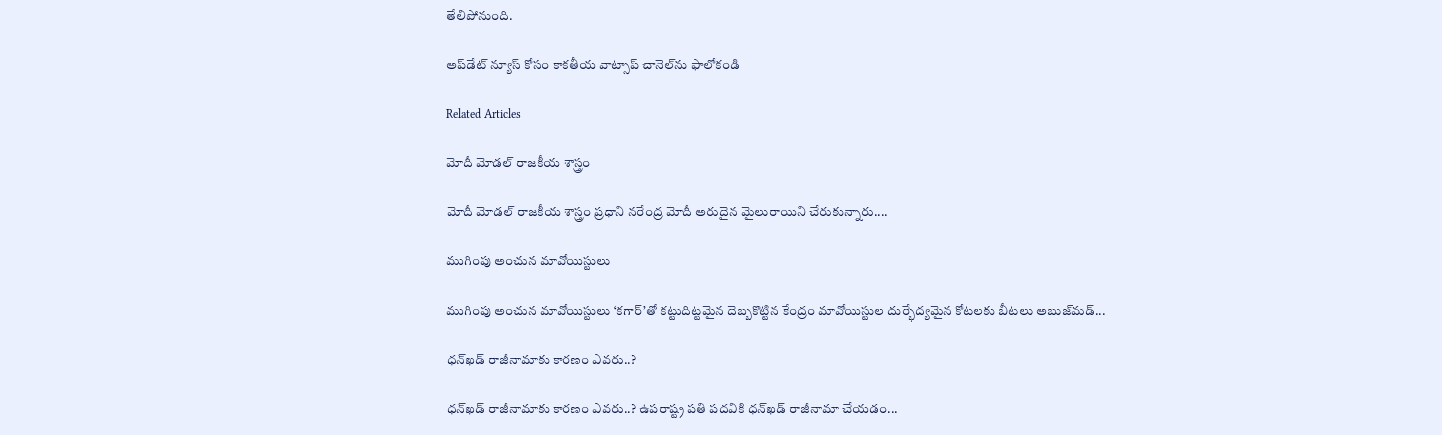తేలిపోనుంది.

అప్‌డేట్ న్యూస్ కోసం కాక‌తీయ వాట్సాప్ చానెల్‌ను ఫాలోకండి

Related Articles

మోదీ మోడల్ రాజకీయ శాస్త్రం

మోదీ మోడల్ రాజకీయ శాస్త్రం ప్రధాని నరేంద్ర మోదీ అరుదైన మైలురాయిని చేరుకున్నారు....

ముగింపు అంచున‌ మావోయిస్టులు

ముగింపు అంచున‌ మావోయిస్టులు ‘కగార్’తో కట్టుదిట్టమైన దెబ్బ‌కొట్టిన కేంద్రం మావోయిస్టుల‌ దుర్భేద్య‌మైన కోట‌లకు బీట‌లు అబుజ్‌మడ్...

ధ‌న్‌ఖ‌డ్ రాజీనామాకు కార‌ణం ఎవ‌రు..?

ధ‌న్‌ఖ‌డ్ రాజీనామాకు కార‌ణం ఎవ‌రు..? ఉపరాష్ట్ర ప‌తి ప‌ద‌వికి ధ‌న్‌ఖ‌డ్ రాజీనామా చేయ‌డం...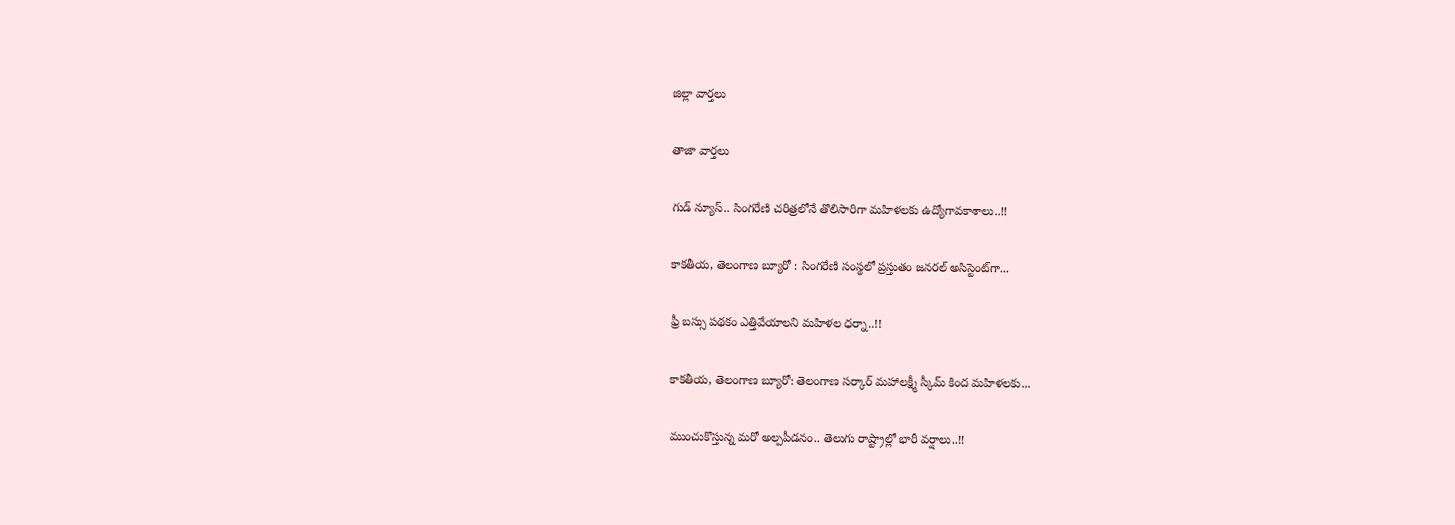జిల్లా వార్త‌లు

తాజా వార్త‌లు

గుడ్ న్యూస్.. సింగరేణి చరిత్రలోనే తొలిసారిగా మ‌హిళ‌ల‌కు ఉద్యోగావ‌కాశాలు..!!

కాక‌తీయ‌, తెలంగాణ బ్యూరో : సింగరేణి సంస్థలో ప్రస్తుతం జనరల్ అసిస్టెంట్‌గా...

ఫ్రీ బస్సు పథకం ఎత్తివేయాలని మహిళల ధర్నా..!!

కాకతీయ, తెలంగాణ బ్యూరో: తెలంగాణ సర్కార్ మహాలక్ష్మీ స్కీమ్ కింద మహిళలకు...

ముంచుకొస్తున్న మరో అల్పపీడనం.. తెలుగు రాష్ట్రాల్లో భారీ వర్షాలు..!!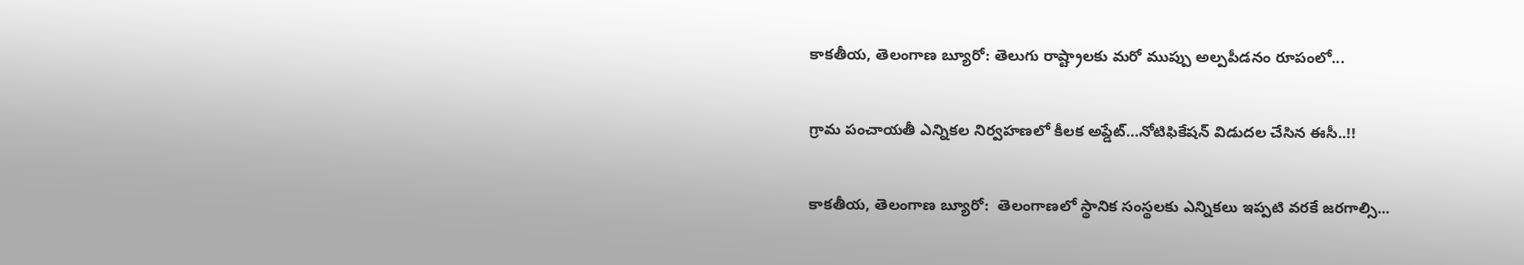కాకతీయ, తెలంగాణ బ్యూరో: తెలుగు రాష్ట్రాలకు మరో ముప్పు అల్పపీడనం రూపంలో...

గ్రామ పంచాయ‌తీ ఎన్నిక‌ల నిర్వ‌హ‌ణ‌లో కీల‌క అప్డేట్‌…నోటిఫికేషన్ విడుదల చేసిన ఈసీ..!!

కాకతీయ, తెలంగాణ బ్యూరో:  తెలంగాణలో స్థానిక సంస్థలకు ఎన్నికలు ఇప్పటి వరకే జరగాల్సి...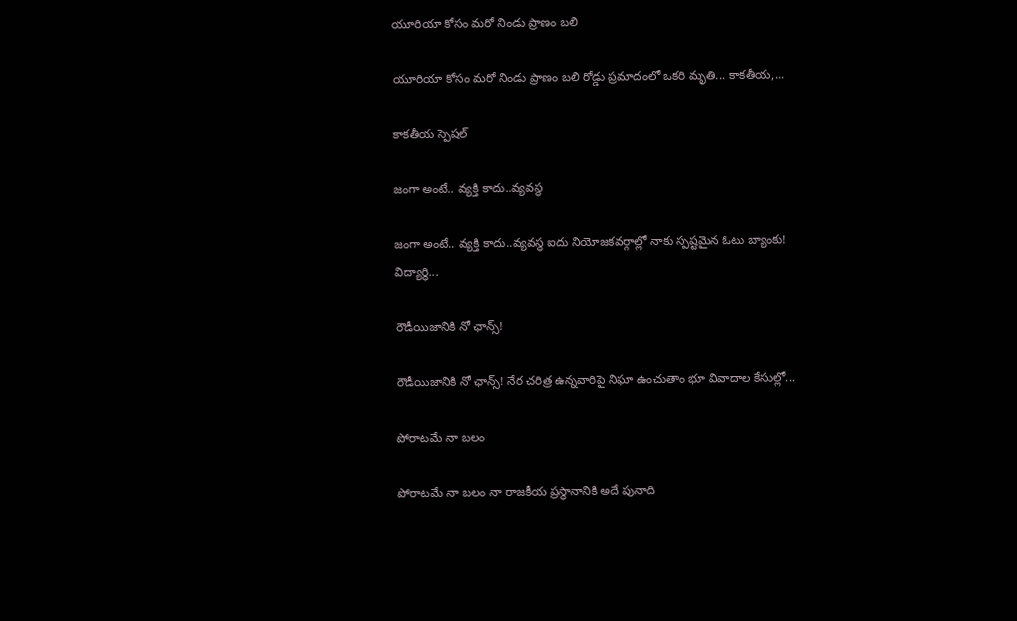యూరియా కోసం మరో నిండు ప్రాణం బలి

యూరియా కోసం మరో నిండు ప్రాణం బలి రోడ్డు ప్రమాదంలో ఒకరి మృతి... కాకతీయ,...

కాక‌తీయ స్పెష‌ల్‌

జంగా అంటే.. వ్య‌క్తి కాదు..వ్య‌వస్థ‌

జంగా అంటే.. వ్య‌క్తి కాదు..వ్య‌వస్థ‌ ఐదు నియోజ‌క‌వ‌ర్గాల్లో నాకు స్ప‌ష్ట‌మైన ఓటు బ్యాంకు! విద్యార్థి...

రౌడీయిజానికి నో ఛాన్స్‌!

రౌడీయిజానికి నో ఛాన్స్‌! నేర చరిత్ర ఉన్న‌వారిపై నిఘా ఉంచుతాం భూ వివాదాల కేసుల్లో...

పోరాటమే నా బలం

పోరాటమే నా బలం నా రాజకీయ ప్రస్థానానికి అదే పునాది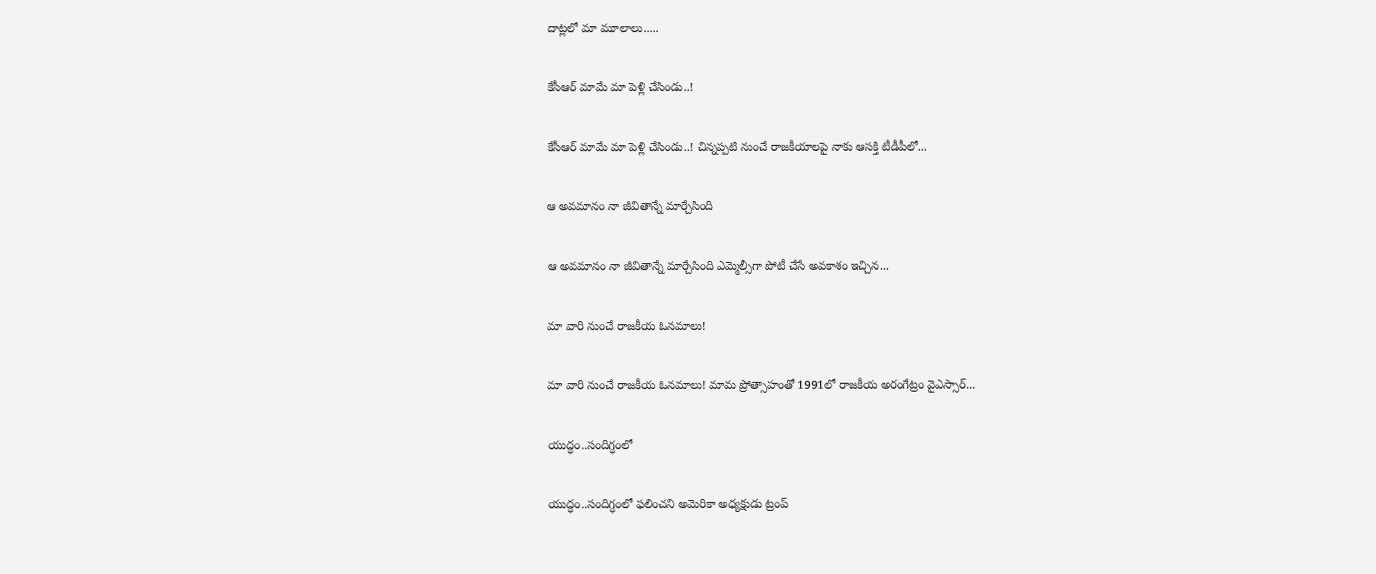దాట్లలో మా మూలాలు.....

కేసీఆర్‌ మామే మా పెళ్లి చేసిండు..!

కేసీఆర్‌ మామే మా పెళ్లి చేసిండు..! చిన్నప్ప‌టి నుంచే రాజకీయాలపై నాకు ఆసక్తి టీడీపీలో...

ఆ అవమానం నా జీవితాన్నే మార్చేసింది

ఆ అవమానం నా జీవితాన్నే మార్చేసింది ఎమ్మెల్సీగా పోటీ చేసే అవ‌కాశం ఇచ్చిన...

మా వారి నుంచే రాజకీయ ఓనమాలు!

మా వారి నుంచే రాజకీయ ఓనమాలు! మామ ప్రోత్సాహంతో 1991లో రాజకీయ అరంగేట్రం వైఎస్సార్‌...

యుద్ధం..సందిగ్ధంలో

యుద్ధం..సందిగ్ధంలో ఫ‌లించని అమెరికా అధ్య‌క్షుడు ట్రంప్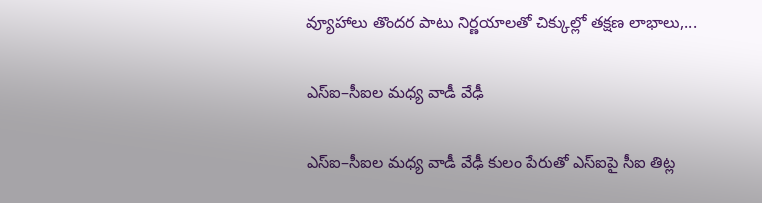వ్యూహాలు తొంద‌ర పాటు నిర్ణ‌యాల‌తో చిక్కుల్లో తక్షణ లాభాలు,...

ఎస్ఐ–సీఐల మ‌ధ్య వాడీ వేఢీ

ఎస్ఐ–సీఐల మ‌ధ్య వాడీ వేఢీ కులం పేరుతో ఎస్ఐపై సీఐ తిట్ల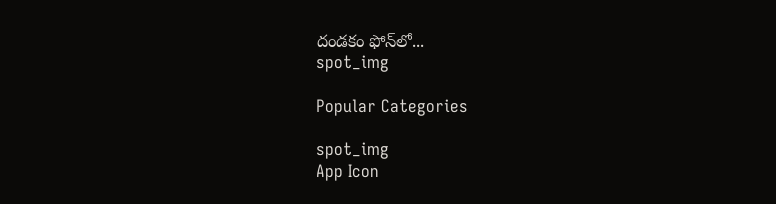దండ‌కం ఫోన్‌లో...
spot_img

Popular Categories

spot_img
App Icon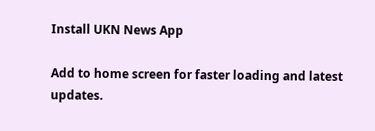Install UKN News App

Add to home screen for faster loading and latest updates.